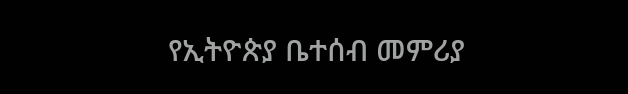የኢትዮጵያ ቤተሰብ መምሪያ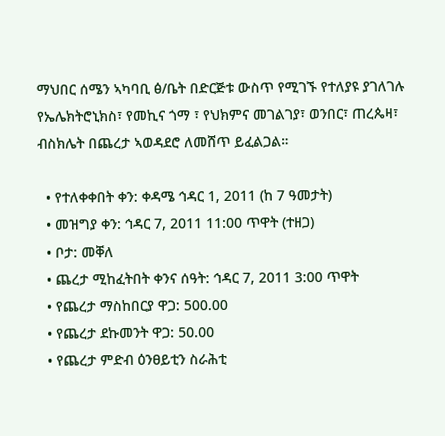ማህበር ሰሜን ኣካባቢ ፅ/ቤት በድርጅቱ ውስጥ የሚገኙ የተለያዩ ያገለገሉ የኤሌክትሮኒክስ፣ የመኪና ጎማ ፣ የህክምና መገልገያ፣ ወንበር፣ ጠረጴዛ፣ ብስክሌት በጨረታ ኣወዳደሮ ለመሸጥ ይፈልጋል።

  • የተለቀቀበት ቀን: ቀዳሜ ኅዳር 1, 2011 (ከ 7 ዓመታት)
  • መዝግያ ቀን: ኅዳር 7, 2011 11:00 ጥዋት (ተዘጋ)
  • ቦታ: መቐለ
  • ጨረታ ሚከፈትበት ቀንና ሰዓት: ኅዳር 7, 2011 3:00 ጥዋት
  • የጨረታ ማስከበርያ ዋጋ: 500.00
  • የጨረታ ደኩመንት ዋጋ: 50.00
  • የጨረታ ምድብ ዕንፀይቲን ስራሕቲ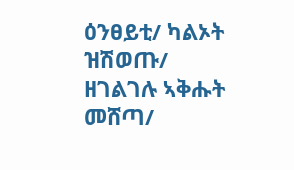ዕንፀይቲ/ ካልኦት ዝሽወጡ/ ዘገልገሉ ኣቅሑት መሸጣ/